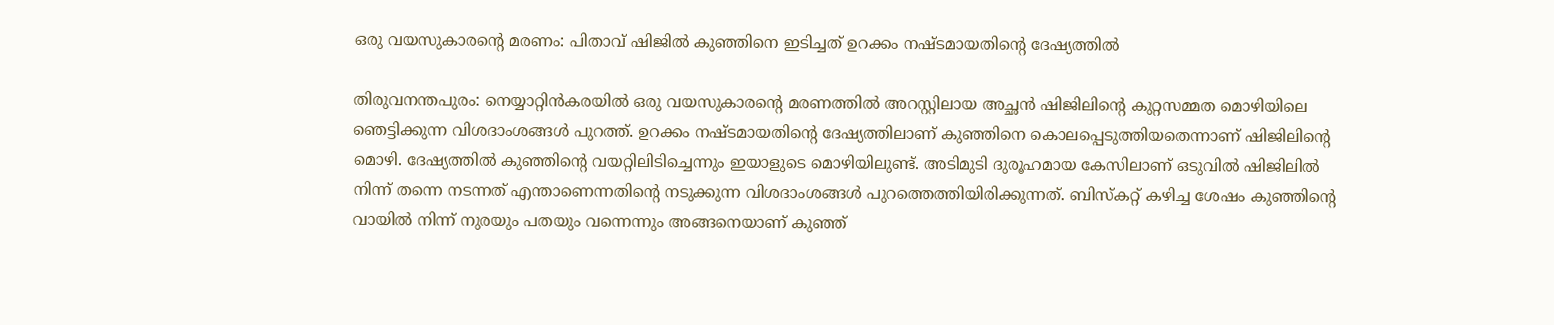ഒരു വയസുകാരന്റെ മരണം: പിതാവ് ഷിജിൽ കുഞ്ഞിനെ ഇടിച്ചത് ഉറക്കം നഷ്ടമായതിന്റെ ദേഷ്യത്തിൽ

തിരുവനന്തപുരം: നെയ്യാറ്റിൻകരയിൽ ഒരു വയസുകാരന്റെ മരണത്തിൽ അറസ്റ്റിലായ അച്ഛൻ ഷിജിലിന്റെ കുറ്റസമ്മത മൊഴിയിലെ ഞെട്ടിക്കുന്ന വിശദാംശങ്ങൾ പുറത്ത്. ഉറക്കം നഷ്ടമായതിന്റെ ദേഷ്യത്തിലാണ് കുഞ്ഞിനെ കൊലപ്പെടുത്തിയതെന്നാണ് ഷിജിലിന്റെ മൊഴി. ദേഷ്യത്തിൽ കുഞ്ഞിന്റെ വയറ്റിലിടിച്ചെന്നും ഇയാളുടെ മൊഴിയിലുണ്ട്. അടിമുടി ദുരൂഹമായ കേസിലാണ് ഒടുവിൽ ഷിജിലിൽ നിന്ന് തന്നെ നടന്നത് എന്താണെന്നതിന്റെ നടുക്കുന്ന വിശദാംശങ്ങൾ പുറത്തെത്തിയിരിക്കുന്നത്. ബിസ്‌കറ്റ് കഴിച്ച ശേഷം കുഞ്ഞിന്റെ വായിൽ നിന്ന് നുരയും പതയും വന്നെന്നും അങ്ങനെയാണ് കുഞ്ഞ്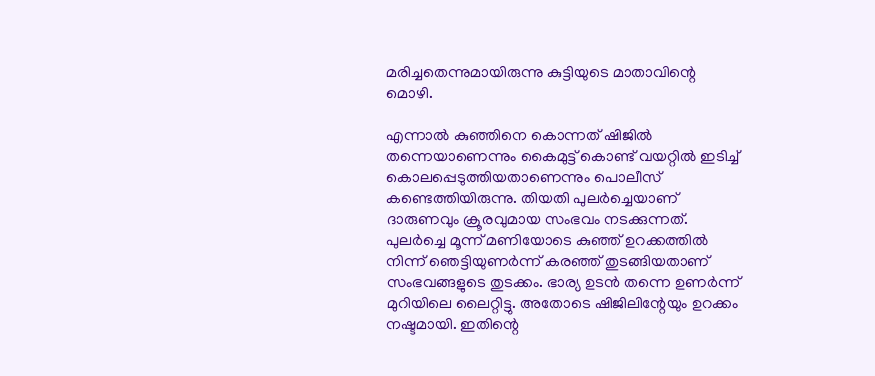മരിച്ചതെന്നുമായിരുന്നു കുട്ടിയുടെ മാതാവിന്റെ മൊഴി.

എന്നാൽ കുഞ്ഞിനെ കൊന്നത് ഷിജിൽ തന്നെയാണെന്നും കൈമുട്ട് കൊണ്ട് വയറ്റിൽ ഇടിച്ച് കൊലപ്പെടുത്തിയതാണെന്നും പൊലീസ് കണ്ടെത്തിയിരുന്നു. തിയതി പുലർച്ചെയാണ് ദാരുണവും ക്രൂരവുമായ സംഭവം നടക്കുന്നത്. പുലർച്ചെ മൂന്ന് മണിയോടെ കുഞ്ഞ് ഉറക്കത്തിൽ നിന്ന് ഞെട്ടിയുണർന്ന് കരഞ്ഞ് തുടങ്ങിയതാണ് സംഭവങ്ങളുടെ തുടക്കം. ഭാര്യ ഉടൻ തന്നെ ഉണർന്ന് മുറിയിലെ ലൈറ്റിട്ടു. അതോടെ ഷിജിലിന്റേയും ഉറക്കം നഷ്ടമായി. ഇതിന്റെ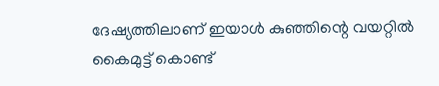ദേഷ്യത്തിലാണ് ഇയാൾ കുഞ്ഞിന്റെ വയറ്റിൽ കൈമുട്ട് കൊണ്ട്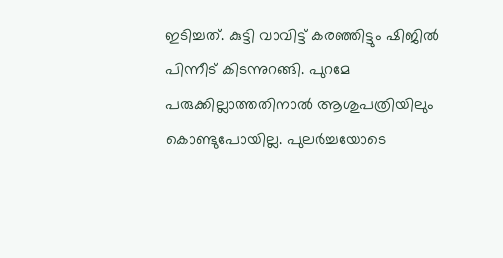ഇടിച്ചത്. കുട്ടി വാവിട്ട് കരഞ്ഞിട്ടും ഷിജിൽ പിന്നീട് കിടന്നുറങ്ങി. പുറമേ പരുക്കില്ലാത്തതിനാൽ ആശുപത്രിയിലും കൊണ്ടുപോയില്ല. പുലർച്ചയോടെ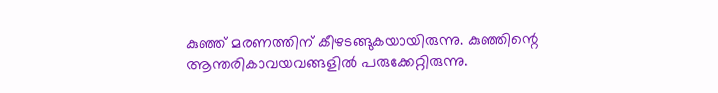കുഞ്ഞ് മരണത്തിന് കീഴടങ്ങുകയായിരുന്നു. കുഞ്ഞിന്റെ ആന്തരികാവയവങ്ങളിൽ പരുക്കേറ്റിരുന്നു.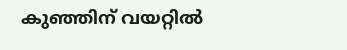കുഞ്ഞിന് വയറ്റിൽ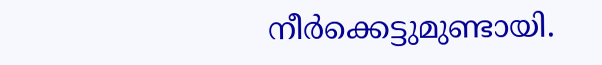നീർക്കെട്ടുമുണ്ടായി.